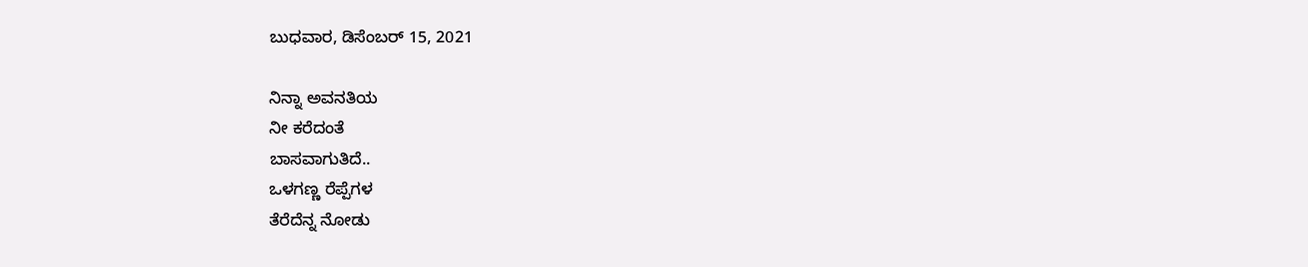ಬುಧವಾರ, ಡಿಸೆಂಬರ್ 15, 2021

ನಿನ್ನಾ ಅವನತಿಯ
ನೀ ಕರೆದಂತೆ
ಬಾಸವಾಗುತಿದೆ..
ಒಳಗಣ್ಣ ರೆಪ್ಪೆಗಳ
ತೆರೆದೆನ್ನ ನೋಡು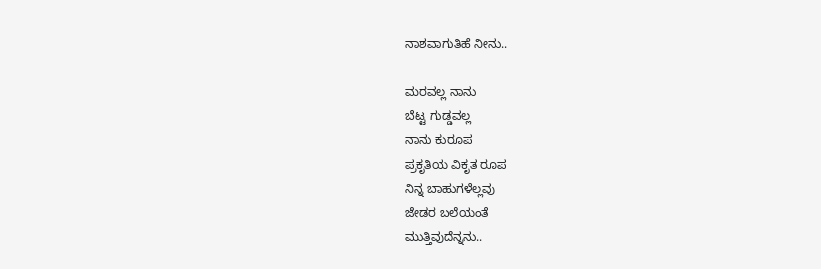ನಾಶವಾಗುತಿಹೆ ನೀನು..

ಮರವಲ್ಲ ನಾನು
ಬೆಟ್ಟ ಗುಡ್ಡವಲ್ಲ
ನಾನು ಕುರೂಪ
ಪ್ರಕೃತಿಯ ವಿಕೃತ ರೂಪ
ನಿನ್ನ ಬಾಹುಗಳೆಲ್ಲವು
ಜೇಡರ ಬಲೆಯಂತೆ
ಮುತ್ತಿವುದೆನ್ನನು..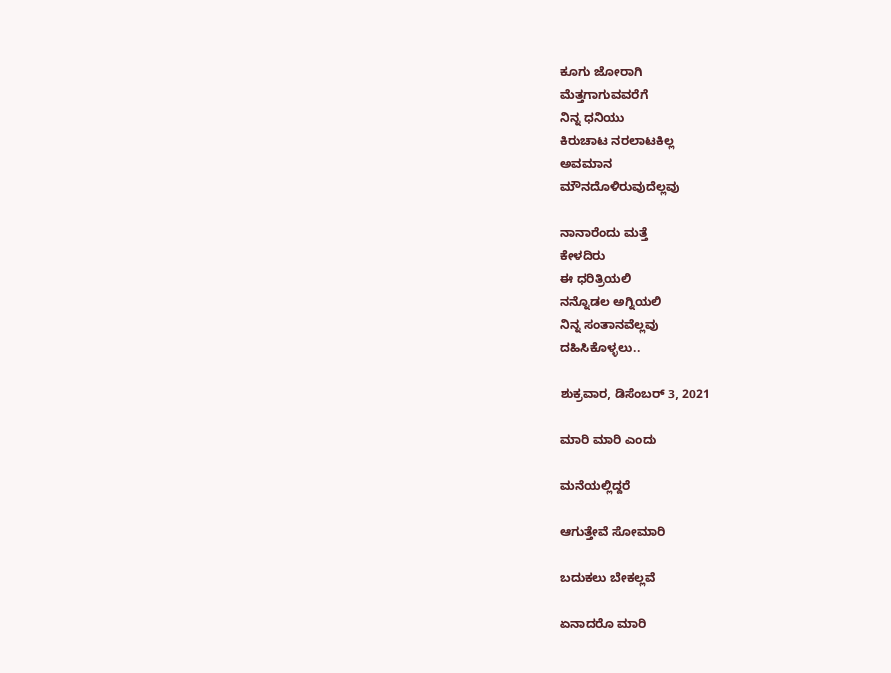ಕೂಗು ಜೋರಾಗಿ
ಮೆತ್ತಗಾಗುವವರೆಗೆ
ನಿನ್ನ ಧನಿಯು
ಕಿರುಚಾಟ ನರಲಾಟಕಿಲ್ಲ
ಅವಮಾನ
ಮೌನದೊಳಿರುವುದೆಲ್ಲವು

ನಾನಾರೆಂದು ಮತ್ತೆ
ಕೇಳದಿರು
ಈ ಧರಿತ್ರಿಯಲಿ
ನನ್ನೊಡಲ ಅಗ್ನಿಯಲಿ
ನಿನ್ನ ಸಂತಾನವೆಲ್ಲವು
ದಹಿಸಿಕೊಳ್ಳಲು..

ಶುಕ್ರವಾರ, ಡಿಸೆಂಬರ್ 3, 2021

ಮಾರಿ ಮಾರಿ ಎಂದು

ಮನೆಯಲ್ಲಿದ್ದರೆ

ಆಗುತ್ತೇವೆ ಸೋಮಾರಿ

ಬದುಕಲು ಬೇಕಲ್ಲವೆ

ಏನಾದರೊ ಮಾರಿ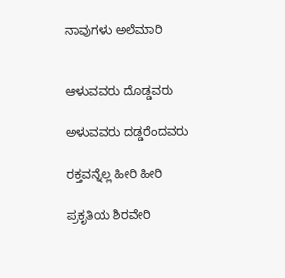ನಾವುಗಳು ಅಲೆಮಾರಿ


ಆಳುವವರು ದೊಡ್ಡವರು

ಅಳುವವರು ದಡ್ಡರೆಂದವರು

ರಕ್ತವನ್ನೆಲ್ಲ ಹೀರಿ ಹೀರಿ

ಪ್ರಕೃತಿಯ ಶಿರವೇರಿ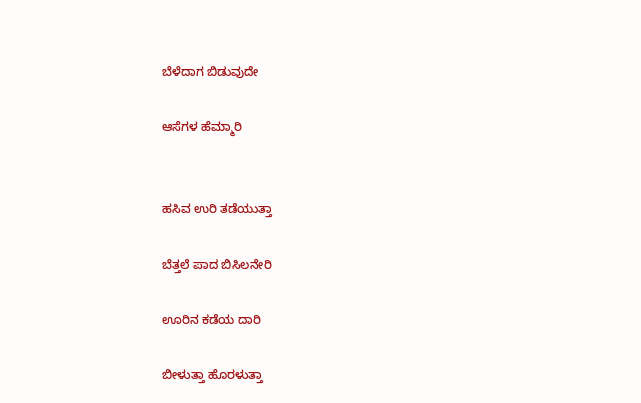ಬೆಳೆದಾಗ ಬಿಡುವುದೇ

ಆಸೆಗಳ ಹೆಮ್ಮಾರಿ


ಹಸಿವ ಉರಿ ತಡೆಯುತ್ತಾ

ಬೆತ್ತಲೆ ಪಾದ ಬಿಸಿಲನೇರಿ

ಊರಿನ ಕಡೆಯ ದಾರಿ

ಬೀಳುತ್ತಾ ಹೊರಳುತ್ತಾ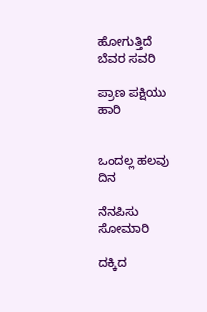ಹೋಗುತ್ತಿದೆ ಬೆವರ ಸವರಿ

ಪ್ರಾಣ ಪಕ್ಷಿಯು ಹಾರಿ


ಒಂದಲ್ಲ ಹಲವು ದಿನ

ನೆನಪಿಸು ಸೋಮಾರಿ

ದಕ್ಕಿದ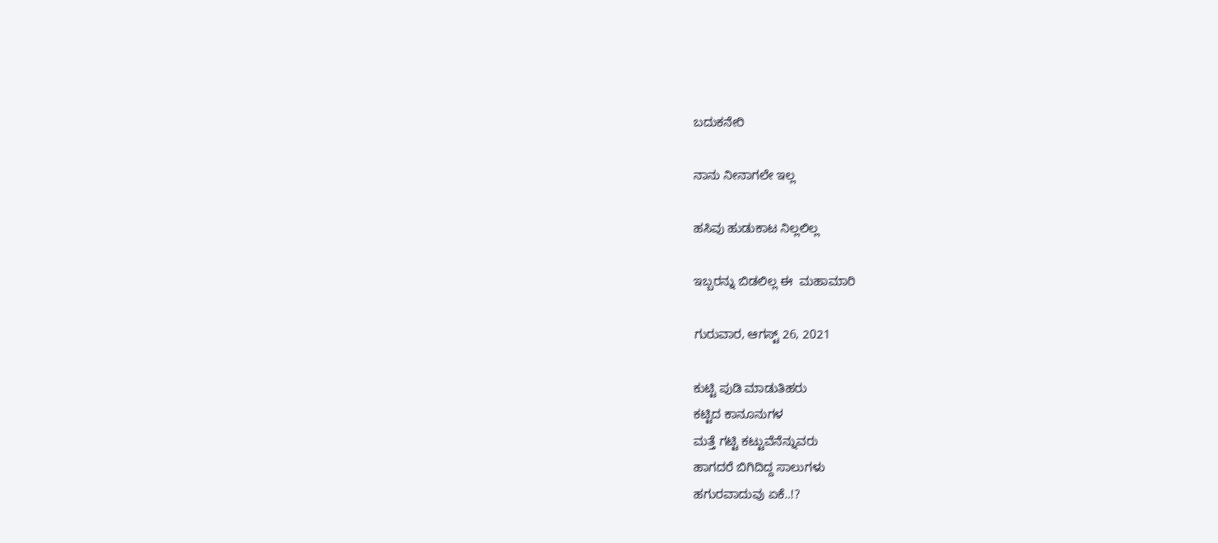ಬದುಕನೇರಿ

ನಾನು ನೀನಾಗಲೇ ಇಲ್ಲ

ಹಸಿವು ಹುಡುಕಾಟ ನಿಲ್ಲಲಿಲ್ಲ

ಇಬ್ಬರನ್ನು ಬಿಡಲಿಲ್ಲ ಈ  ಮಹಾಮಾರಿ

ಗುರುವಾರ, ಆಗಸ್ಟ್ 26, 2021

ಕುಟ್ಟಿ ಪುಡಿ ಮಾಡುತಿಹರು
ಕಟ್ಟಿದ ಕಾನೂನುಗಳ
ಮತ್ತೆ ಗಟ್ಟಿ ಕಟ್ಟುವೆನೆನ್ನುವರು
ಹಾಗದರೆ ಬಿಗಿದಿದ್ದ ಸಾಲುಗಳು
ಹಗುರವಾದುವು ಏಕೆ..!?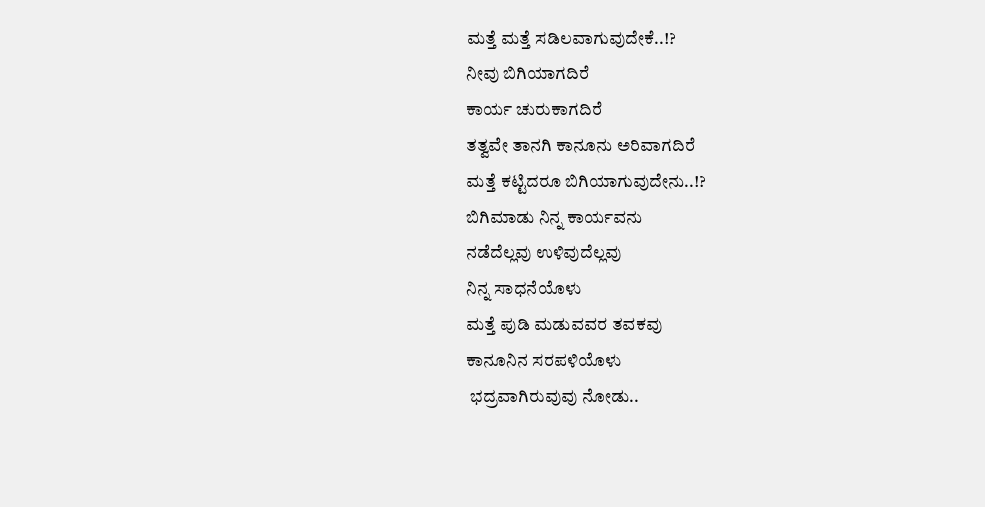ಮತ್ತೆ ಮತ್ತೆ ಸಡಿಲವಾಗುವುದೇಕೆ..!?
ನೀವು ಬಿಗಿಯಾಗದಿರೆ
ಕಾರ್ಯ ಚುರುಕಾಗದಿರೆ
ತತ್ವವೇ ತಾನಗಿ ಕಾನೂನು ಅರಿವಾಗದಿರೆ
ಮತ್ತೆ ಕಟ್ಟಿದರೂ ಬಿಗಿಯಾಗುವುದೇನು..!?
ಬಿಗಿಮಾಡು ನಿನ್ನ ಕಾರ್ಯವನು
ನಡೆದೆಲ್ಲವು ಉಳಿವುದೆಲ್ಲವು
ನಿನ್ನ ಸಾಧನೆಯೊಳು
ಮತ್ತೆ ಪುಡಿ ಮಡುವವರ ತವಕವು
ಕಾನೂನಿನ ಸರಪಳಿಯೊಳು
 ಭದ್ರವಾಗಿರುವುವು ನೋಡು..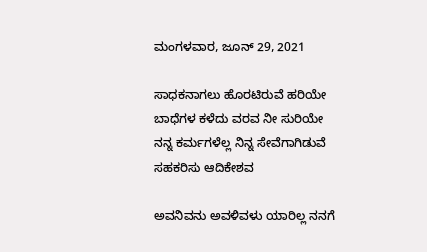ಮಂಗಳವಾರ, ಜೂನ್ 29, 2021

ಸಾಧಕನಾಗಲು ಹೊರಟಿರುವೆ ಹರಿಯೇ
ಬಾಧೆಗಳ ಕಳೆದು ವರವ ನೀ ಸುರಿಯೇ
ನನ್ನ ಕರ್ಮಗಳೆಲ್ಲ ನಿನ್ನ ಸೇವೆಗಾಗಿಡುವೆ
ಸಹಕರಿಸು ಆದಿಕೇಶವ

ಅವನಿವನು ಅವಳಿವಳು ಯಾರಿಲ್ಲ ನನಗೆ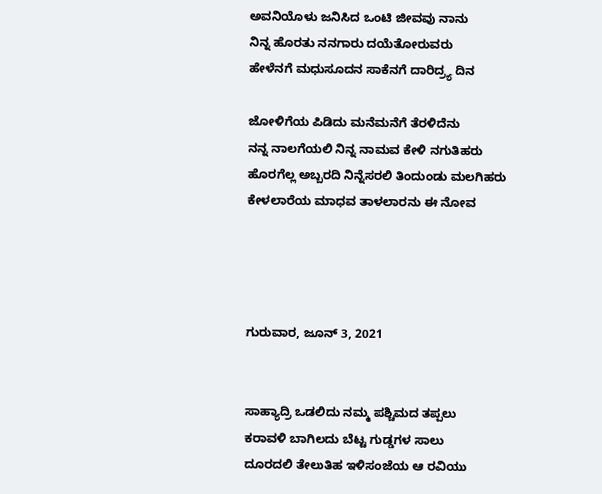ಅವನಿಯೊಳು ಜನಿಸಿದ ಒಂಟಿ ಜೀವವು ನಾನು
ನಿನ್ನ ಹೊರತು ನನಗಾರು ದಯೆತೋರುವರು
ಹೇಳೆನಗೆ ಮಧುಸೂದನ ಸಾಕೆನಗೆ ದಾರಿದ್ರ್ಯ ದಿನ

ಜೋಳಿಗೆಯ ಪಿಡಿದು ಮನೆಮನೆಗೆ ತೆರಳಿದೆನು
ನನ್ನ ನಾಲಗೆಯಲಿ ನಿನ್ನ ನಾಮವ ಕೇಳಿ ನಗುತಿಹರು
ಹೊರಗೆಲ್ಲ ಅಬ್ಬರದಿ ನಿನ್ನೆಸರಲಿ ತಿಂದುಂಡು ಮಲಗಿಹರು
ಕೇಳಲಾರೆಯ ಮಾಧವ ತಾಳಲಾರನು ಈ ನೋವ




ಗುರುವಾರ, ಜೂನ್ 3, 2021


ಸಾಹ್ಯಾದ್ರಿ ಒಡಲಿದು ನಮ್ಮ ಪಶ್ಚಿಮದ ತಪ್ಪಲು
ಕರಾವಳಿ ಬಾಗಿಲದು ಬೆಟ್ಟ ಗುಡ್ಡಗಳ ಸಾಲು
ದೂರದಲಿ ತೇಲುತಿಹ ಇಳಿಸಂಜೆಯ ಆ ರವಿಯು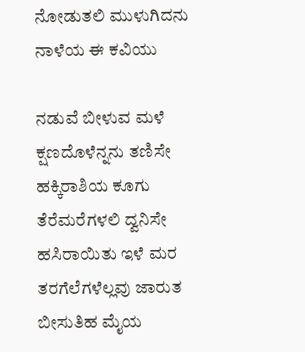ನೋಡುತಲಿ ಮುಳುಗಿದನು ನಾಳೆಯ ಈ ಕವಿಯು

ನಡುವೆ ಬೀಳುವ ಮಳೆ ಕ್ಷಣದೊಳೆನ್ನನು ತಣಿಸೇ
ಹಕ್ಕಿರಾಶಿಯ ಕೂಗು ತೆರೆಮರೆಗಳಲಿ ದ್ವನಿಸೇ
ಹಸಿರಾಯಿತು ಇಳೆ ಮರ ತರಗೆಲೆಗಳೆಲ್ಲವು ಜಾರುತ
ಬೀಸುತಿಹ ಮೈಯ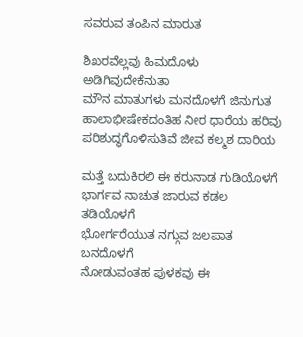ಸವರುವ ತಂಪಿನ ಮಾರುತ

ಶಿಖರವೆಲ್ಲವು ಹಿಮದೊಳು ಅಡಿಗಿವುದೇಕೆನುತಾ
ಮೌನ ಮಾತುಗಳು ಮನದೊಳಗೆ ಜಿನುಗುತ
ಹಾಲಾಭೀಷೇಕದಂತಿಹ ನೀರ ಧಾರೆಯ ಹರಿವು
ಪರಿಶುದ್ಧಗೊಳಿಸುತಿವೆ ಜೀವ ಕಲ್ಮಶ ದಾರಿಯ

ಮತ್ತೆ ಬದುಕಿರಲಿ ಈ ಕರುನಾಡ ಗುಡಿಯೊಳಗೆ
ಭಾರ್ಗವ ನಾಚುತ ಜಾರುವ ಕಡಲ ತಡಿಯೊಳಗೆ
ಭೋರ್ಗರೆಯುತ ನಗ್ಗುವ ಜಲಪಾತ ಬನದೊಳಗೆ
ನೋಡುವಂತಹ ಪುಳಕವು ಈ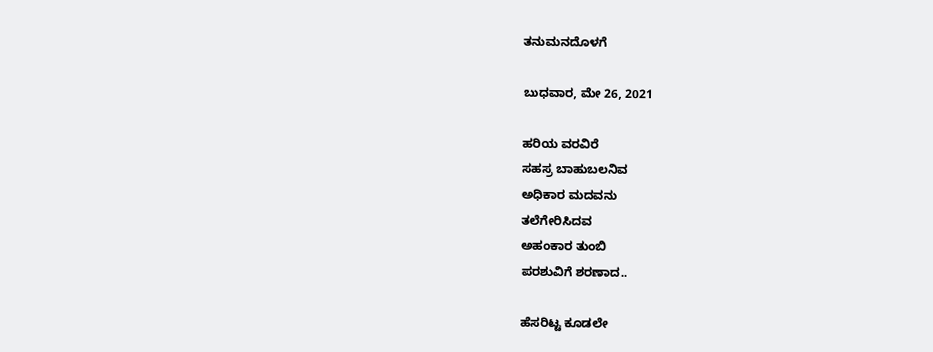ತನುಮನದೊಳಗೆ

ಬುಧವಾರ, ಮೇ 26, 2021

ಹರಿಯ ವರವಿರೆ
ಸಹಸ್ರ ಬಾಹುಬಲನಿವ
ಅಧಿಕಾರ ಮದವನು
ತಲೆಗೇರಿಸಿದವ
ಅಹಂಕಾರ ತುಂಬಿ
ಪರಶುವಿಗೆ ಶರಣಾದ..

ಹೆಸರಿಟ್ಟ ಕೂಡಲೇ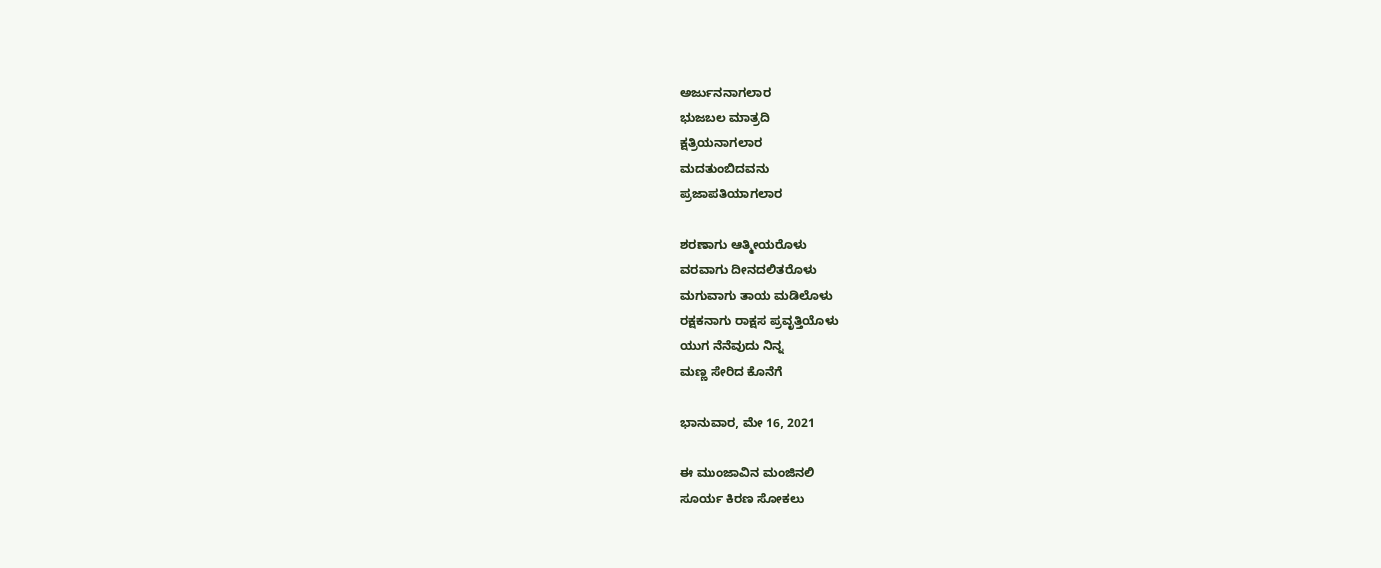ಅರ್ಜುನನಾಗಲಾರ
ಭುಜಬಲ ಮಾತ್ರದಿ
ಕ್ಷತ್ರಿಯನಾಗಲಾರ
ಮದತುಂಬಿದವನು
ಪ್ರಜಾಪತಿಯಾಗಲಾರ

ಶರಣಾಗು ಆತ್ಮೀಯರೊಳು
ವರವಾಗು ದೀನದಲಿತರೊಳು
ಮಗುವಾಗು ತಾಯ ಮಡಿಲೊಳು
ರಕ್ಷಕನಾಗು ರಾಕ್ಷಸ ಪ್ರವೃತ್ತಿಯೊಳು
ಯುಗ ನೆನೆವುದು ನಿನ್ನ
ಮಣ್ಣ ಸೇರಿದ ಕೊನೆಗೆ

ಭಾನುವಾರ, ಮೇ 16, 2021

ಈ ಮುಂಜಾವಿನ ಮಂಜಿನಲಿ
ಸೂರ್ಯ ಕಿರಣ ಸೋಕಲು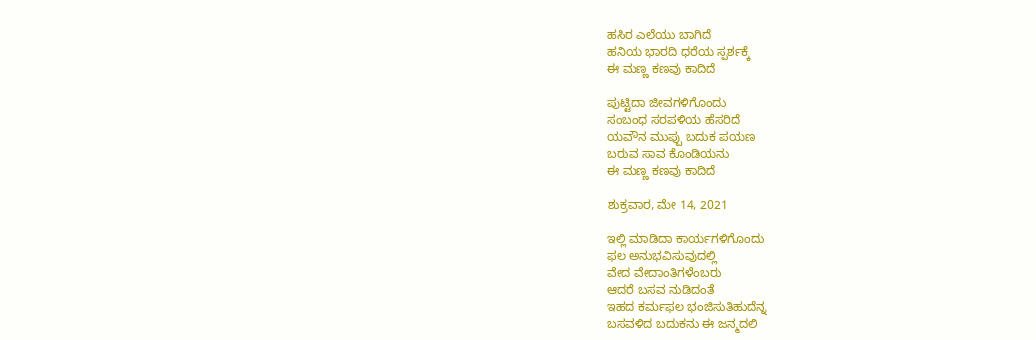ಹಸಿರ ಎಲೆಯು ಬಾಗಿದೆ
ಹನಿಯ ಭಾರದಿ ಧರೆಯ ಸ್ಪರ್ಶಕ್ಕೆ
ಈ ಮಣ್ಣ ಕಣವು ಕಾದಿದೆ

ಪುಟ್ಟಿದಾ ಜೀವಗಳಿಗೊಂದು
ಸಂಬಂಧ ಸರಪಳಿಯ ಹೆಸರಿದೆ
ಯವೌನ ಮುಪ್ಪು ಬದುಕ ಪಯಣ
ಬರುವ ಸಾವ ಕೊಂಡಿಯನು
ಈ ಮಣ್ಣ ಕಣವು ಕಾದಿದೆ

ಶುಕ್ರವಾರ, ಮೇ 14, 2021

ಇಲ್ಲಿ ಮಾಡಿದಾ ಕಾರ್ಯಗಳಿಗೊಂದು
ಫಲ ಅನುಭವಿಸುವುದಲ್ಲಿ
ವೇದ ವೇದಾಂತಿಗಳೆಂಬರು
ಆದರೆ ಬಸವ ನುಡಿದಂತೆ
ಇಹದ ಕರ್ಮಫಲ ಭಂಜಿಸುತಿಹುದೆನ್ನ
ಬಸವಳಿದ ಬದುಕನು ಈ ಜನ್ಮದಲಿ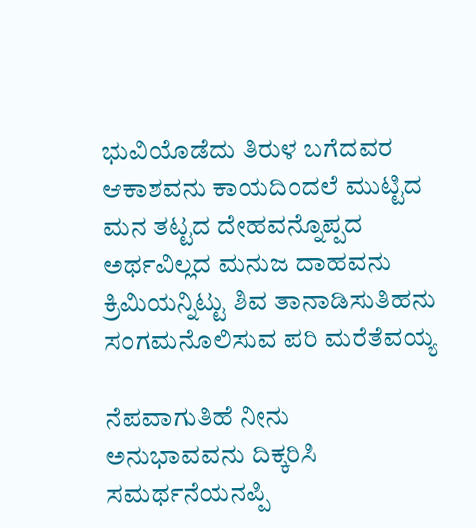ಭುವಿಯೊಡೆದು ತಿರುಳ ಬಗೆದವರ
ಆಕಾಶವನು ಕಾಯದಿಂದಲೆ ಮುಟ್ಟಿದ
ಮನ ತಟ್ಟದ ದೇಹವನ್ನೊಪ್ಪದ
ಅರ್ಥವಿಲ್ಲದ ಮನುಜ ದಾಹವನು
ಕ್ರಿಮಿಯನ್ನಿಟ್ಟು ಶಿವ ತಾನಾಡಿಸುತಿಹನು
ಸಂಗಮನೊಲಿಸುವ ಪರಿ ಮರೆತೆವಯ್ಯ

ನೆಪವಾಗುತಿಹೆ ನೀನು
ಅನುಭಾವವನು ದಿಕ್ಕರಿಸಿ ಸಮರ್ಥನೆಯನಪ್ಪಿ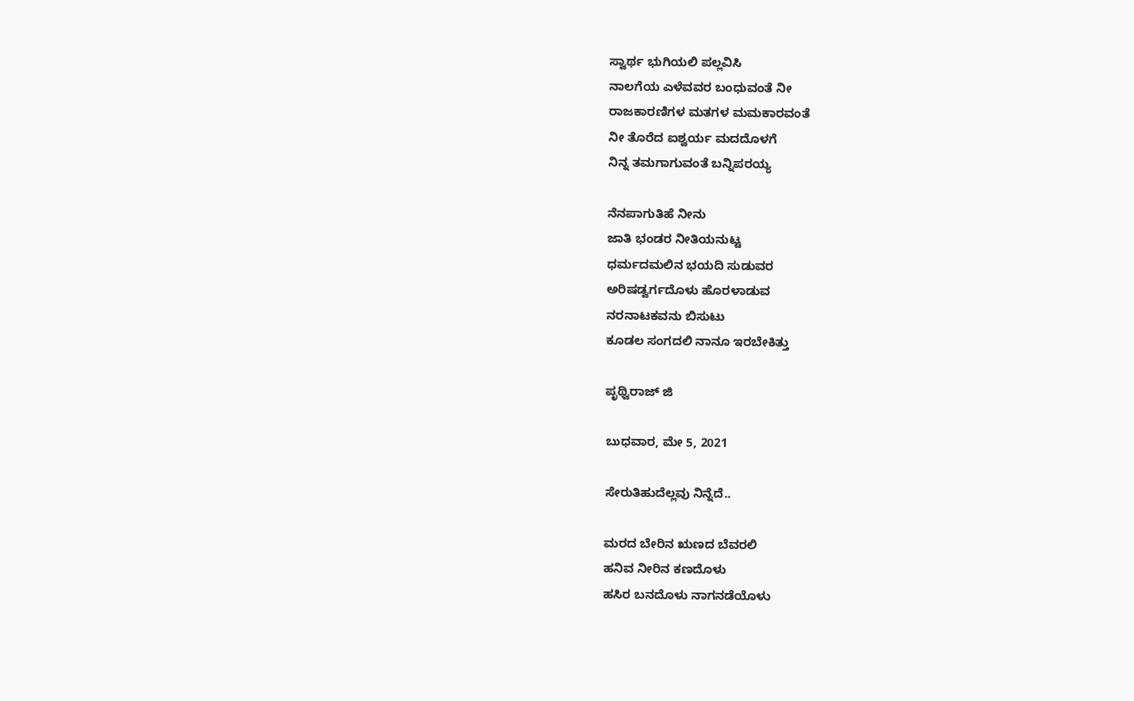ಸ್ವಾರ್ಥ ಭುಗಿಯಲಿ ಪಲ್ಲವಿಸಿ
ನಾಲಗೆಯ ಎಳೆವವರ ಬಂಧುವಂತೆ ನೀ
ರಾಜಕಾರಣಿಗಳ ಮತಗಳ ಮಮಕಾರವಂತೆ
ನೀ ತೊರೆದ ಐಶ್ವರ್ಯ ಮದದೊಳಗೆ
ನಿನ್ನ ತಮಗಾಗುವಂತೆ ಬನ್ನಿಪರಯ್ಯ

ನೆನಪಾಗುತಿಹೆ ನೀನು
ಜಾತಿ ಭಂಡರ ನೀತಿಯನುಟ್ಟ
ಧರ್ಮದಮಲಿನ ಭಯದಿ ಸುಡುವರ
ಅರಿಷಡ್ವರ್ಗದೊಳು ಹೊರಳಾಡುವ
ನರನಾಟಕವನು ಬಿಸುಟು
ಕೂಡಲ ಸಂಗದಲಿ ನಾನೂ ಇರಬೇಕಿತ್ತು

ಪೃಥ್ವಿರಾಜ್ ಜಿ

ಬುಧವಾರ, ಮೇ 5, 2021

ಸೇರುತಿಹುದೆಲ್ಲವು ನಿನ್ನೆದೆ..

ಮರದ ಬೇರಿನ ಋಣದ ಬೆವರಲಿ
ಹನಿವ ನೀರಿನ ಕಣದೊಳು
ಹಸಿರ ಬನದೊಳು ನಾಗನಡೆಯೊಳು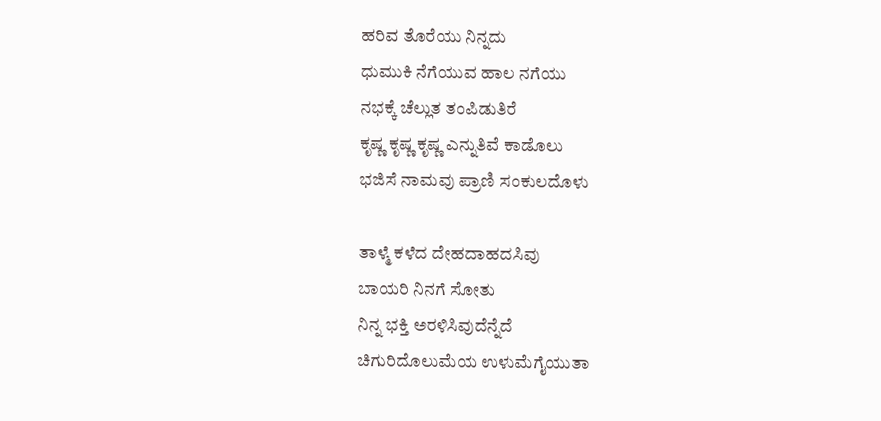ಹರಿವ ತೊರೆಯು ನಿನ್ನದು
ಧುಮುಕಿ ನೆಗೆಯುವ ಹಾಲ ನಗೆಯು
ನಭಕ್ಕೆ ಚೆಲ್ಲುತ ತಂಪಿಡುತಿರೆ
ಕೃಷ್ಣ ಕೃಷ್ಣ ಕೃಷ್ಣ ಎನ್ನುತಿವೆ ಕಾಡೊಲು
ಭಜಿಸೆ ನಾಮವು ಪ್ರಾಣಿ ಸಂಕುಲದೊಳು

ತಾಳ್ಮೆ ಕಳೆದ ದೇಹದಾಹದಸಿವು
ಬಾಯರಿ ನಿನಗೆ ಸೋತು
ನಿನ್ನ ಭಕ್ತಿ ಅರಳಿಸಿವುದೆನ್ನೆದೆ
ಚಿಗುರಿದೊಲುಮೆಯ ಉಳುಮೆಗೈಯುತಾ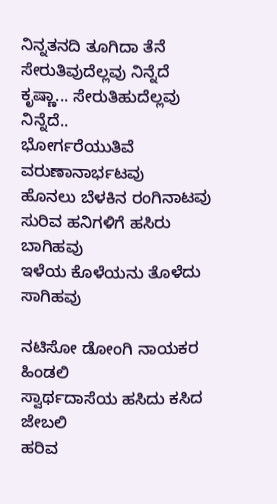ನಿನ್ನತನದಿ ತೂಗಿದಾ ತೆನೆ
ಸೇರುತಿವುದೆಲ್ಲವು ನಿನ್ನೆದೆ
ಕೃಷ್ಣಾ... ಸೇರುತಿಹುದೆಲ್ಲವು ನಿನ್ನೆದೆ..
ಭೋರ್ಗರೆಯುತಿವೆ ವರುಣಾನಾರ್ಭಟವು
ಹೊನಲು ಬೆಳಕಿನ ರಂಗಿನಾಟವು
ಸುರಿವ ಹನಿಗಳಿಗೆ ಹಸಿರು ಬಾಗಿಹವು
ಇಳೆಯ ಕೊಳೆಯನು ತೊಳೆದು ಸಾಗಿಹವು

ನಟಿಸೋ ಡೋಂಗಿ ನಾಯಕರ ಹಿಂಡಲಿ
ಸ್ವಾರ್ಥದಾಸೆಯ ಹಸಿದು ಕಸಿದ ಜೇಬಲಿ
ಹರಿವ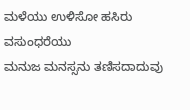ಮಳೆಯು ಉಳಿಸೋ ಹಸಿರು ವಸುಂಧರೆಯು
ಮನುಜ ಮನಸ್ಸನು ತಣಿಸದಾದುವು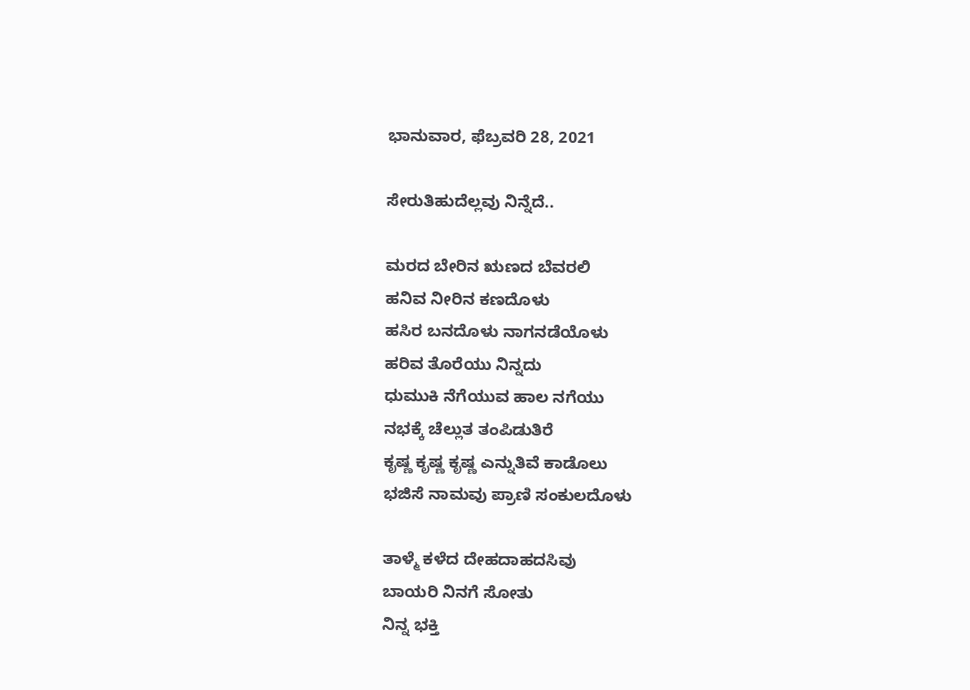ಭಾನುವಾರ, ಫೆಬ್ರವರಿ 28, 2021

ಸೇರುತಿಹುದೆಲ್ಲವು ನಿನ್ನೆದೆ..

ಮರದ ಬೇರಿನ ಋಣದ ಬೆವರಲಿ
ಹನಿವ ನೀರಿನ ಕಣದೊಳು
ಹಸಿರ ಬನದೊಳು ನಾಗನಡೆಯೊಳು
ಹರಿವ ತೊರೆಯು ನಿನ್ನದು
ಧುಮುಕಿ ನೆಗೆಯುವ ಹಾಲ ನಗೆಯು
ನಭಕ್ಕೆ ಚೆಲ್ಲುತ ತಂಪಿಡುತಿರೆ
ಕೃಷ್ಣ ಕೃಷ್ಣ ಕೃಷ್ಣ ಎನ್ನುತಿವೆ ಕಾಡೊಲು
ಭಜಿಸೆ ನಾಮವು ಪ್ರಾಣಿ ಸಂಕುಲದೊಳು

ತಾಳ್ಮೆ ಕಳೆದ ದೇಹದಾಹದಸಿವು
ಬಾಯರಿ ನಿನಗೆ ಸೋತು
ನಿನ್ನ ಭಕ್ತಿ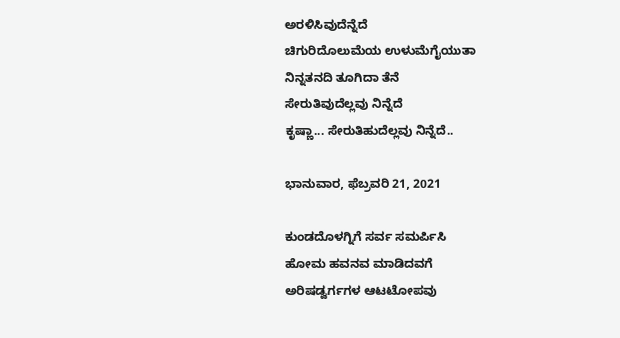ಅರಳಿಸಿವುದೆನ್ನೆದೆ
ಚಿಗುರಿದೊಲುಮೆಯ ಉಳುಮೆಗೈಯುತಾ
ನಿನ್ನತನದಿ ತೂಗಿದಾ ತೆನೆ
ಸೇರುತಿವುದೆಲ್ಲವು ನಿನ್ನೆದೆ
ಕೃಷ್ಣಾ... ಸೇರುತಿಹುದೆಲ್ಲವು ನಿನ್ನೆದೆ..

ಭಾನುವಾರ, ಫೆಬ್ರವರಿ 21, 2021

ಕುಂಡದೊಳಗ್ನಿಗೆ ಸರ್ವ ಸಮರ್ಪಿಸಿ
ಹೋಮ ಹವನವ ಮಾಡಿದವಗೆ
ಅರಿಷಡ್ವರ್ಗಗಳ ಆಟಟೋಪವು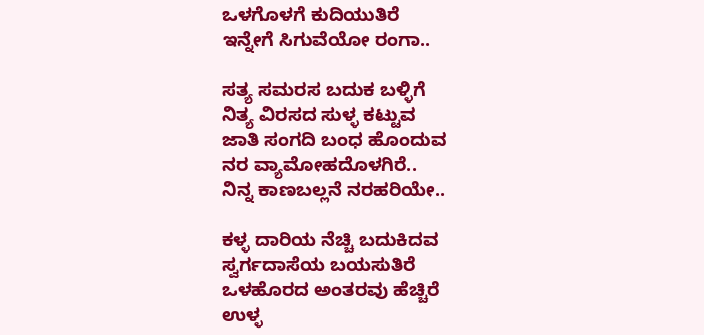ಒಳಗೊಳಗೆ ಕುದಿಯುತಿರೆ
ಇನ್ನೇಗೆ ಸಿಗುವೆಯೋ ರಂಗಾ..

ಸತ್ಯ ಸಮರಸ ಬದುಕ ಬಳ್ಳಿಗೆ
ನಿತ್ಯ ವಿರಸದ ಸುಳ್ಳ ಕಟ್ಟುವ
ಜಾತಿ ಸಂಗದಿ ಬಂಧ ಹೊಂದುವ
ನರ ವ್ಯಾಮೋಹದೊಳಗಿರೆ..
ನಿನ್ನ ಕಾಣಬಲ್ಲನೆ ನರಹರಿಯೇ..

ಕಳ್ಳ ದಾರಿಯ ನೆಚ್ಚಿ ಬದುಕಿದವ
ಸ್ವರ್ಗದಾಸೆಯ ಬಯಸುತಿರೆ
ಒಳಹೊರದ ಅಂತರವು ಹೆಚ್ಚಿರೆ
ಉಳ್ಳ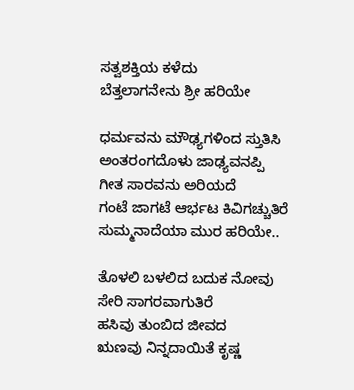ಸತ್ವಶಕ್ತಿಯ ಕಳೆದು
ಬೆತ್ತಲಾಗನೇನು ಶ್ರೀ ಹರಿಯೇ

ಧರ್ಮವನು ಮೌಢ್ಯಗಳಿಂದ ಸ್ತುತಿಸಿ
ಅಂತರಂಗದೊಳು ಜಾಢ್ಯವನಪ್ಪಿ
ಗೀತ ಸಾರವನು ಅರಿಯದೆ
ಗಂಟೆ ಜಾಗಟೆ ಆರ್ಭಟ ಕಿವಿಗಚ್ಚುತಿರೆ
ಸುಮ್ಮನಾದೆಯಾ ಮುರ ಹರಿಯೇ..

ತೊಳಲಿ ಬಳಲಿದ ಬದುಕ ನೋವು
ಸೇರಿ ಸಾಗರವಾಗುತಿರೆ
ಹಸಿವು ತುಂಬಿದ ಜೀವದ
ಋಣವು ನಿನ್ನದಾಯಿತೆ ಕೃಷ್ಣ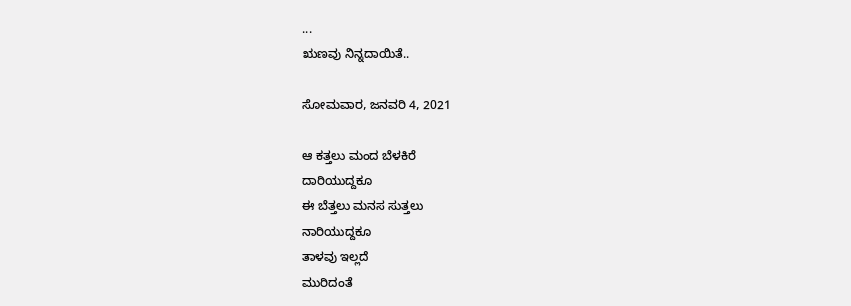...
ಋಣವು ನಿನ್ನದಾಯಿತೆ..

ಸೋಮವಾರ, ಜನವರಿ 4, 2021

ಆ ಕತ್ತಲು ಮಂದ ಬೆಳಕಿರೆ
ದಾರಿಯುದ್ದಕೂ
ಈ ಬೆತ್ತಲು ಮನಸ ಸುತ್ತಲು
ನಾರಿಯುದ್ದಕೂ
ತಾಳವು ಇಲ್ಲದೆ
ಮುರಿದಂತೆ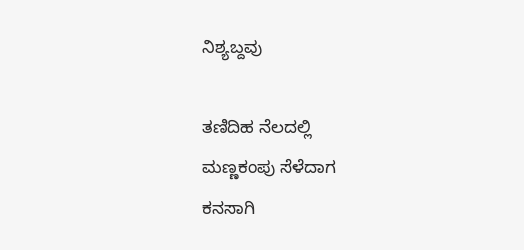ನಿಶ್ಯಬ್ದವು

ತಣಿದಿಹ ನೆಲದಲ್ಲಿ
ಮಣ್ಣಕಂಪು ಸೆಳೆದಾಗ
ಕನಸಾಗಿ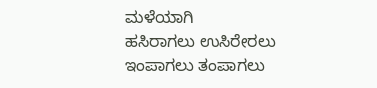ಮಳೆಯಾಗಿ
ಹಸಿರಾಗಲು ಉಸಿರೇರಲು
ಇಂಪಾಗಲು ತಂಪಾಗಲು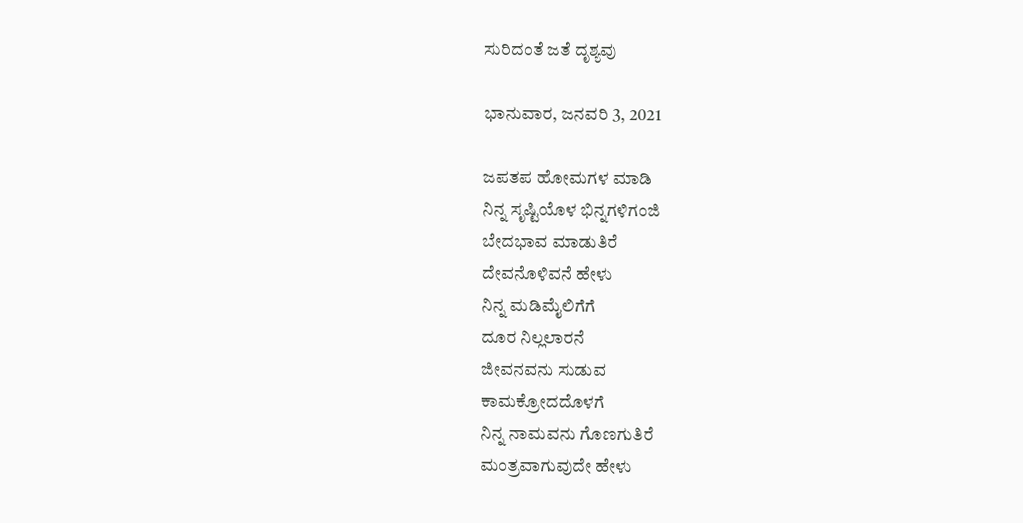ಸುರಿದಂತೆ ಜತೆ ದೃಶ್ಯವು

ಭಾನುವಾರ, ಜನವರಿ 3, 2021

ಜಪತಪ ಹೋಮಗಳ ಮಾಡಿ
ನಿನ್ನ ಸೃಷ್ಟಿಯೊಳ ಭಿನ್ನಗಳಿಗಂಜಿ
ಬೇದಭಾವ ಮಾಡುತಿರೆ
ದೇವನೊಳಿವನೆ ಹೇಳು
ನಿನ್ನ ಮಡಿಮೈಲಿಗೆಗೆ
ದೂರ ನಿಲ್ಲಲಾರನೆ
ಜೀವನವನು ಸುಡುವ
ಕಾಮಕ್ರೋದದೊಳಗೆ
ನಿನ್ನ ನಾಮವನು ಗೊಣಗುತಿರೆ
ಮಂತ್ರವಾಗುವುದೇ ಹೇಳು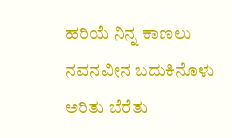ಹರಿಯೆ ನಿನ್ನ ಕಾಣಲು
ನವನವೀನ ಬದುಕಿನೊಳು
ಅರಿತು ಬೆರೆತು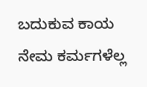ಬದುಕುವ ಕಾಯ
ನೇಮ ಕರ್ಮಗಳೆಲ್ಲ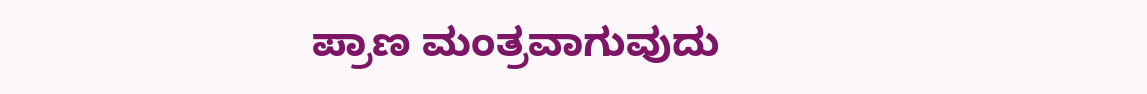ಪ್ರಾಣ ಮಂತ್ರವಾಗುವುದು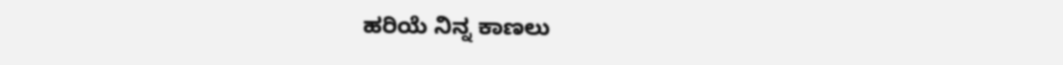ಹರಿಯೆ ನಿನ್ನ ಕಾಣಲು